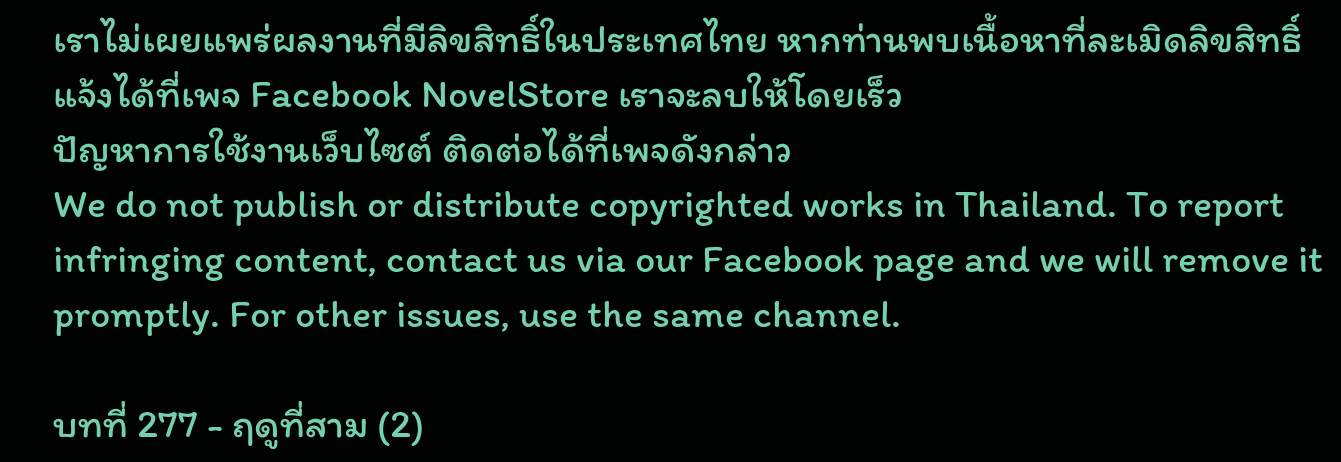เราไม่เผยแพร่ผลงานที่มีลิขสิทธิ์ในประเทศไทย หากท่านพบเนื้อหาที่ละเมิดลิขสิทธิ์ แจ้งได้ที่เพจ Facebook NovelStore เราจะลบให้โดยเร็ว
ปัญหาการใช้งานเว็บไซต์ ติดต่อได้ที่เพจดังกล่าว
We do not publish or distribute copyrighted works in Thailand. To report infringing content, contact us via our Facebook page and we will remove it promptly. For other issues, use the same channel.

บทที่ 277 - ฤดูที่สาม (2)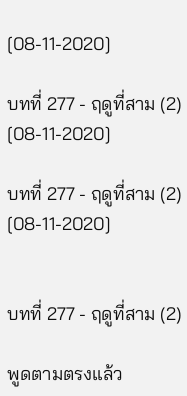[08-11-2020]

บทที่ 277 - ฤดูที่สาม (2) [08-11-2020]

บทที่ 277 - ฤดูที่สาม (2) [08-11-2020]


บทที่ 277 - ฤดูที่สาม (2)

พูดตามตรงแล้ว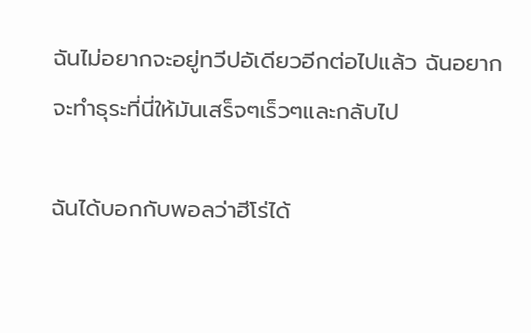ฉันไม่อยากจะอยู่ทวีปอัเดียวอีกต่อไปแล้ว ฉันอยากจะทำธุระที่นี่ให้มันเสร็จๆเร็วๆและกลับไป

ฉันได้บอกกับพอลว่าฮีโร่ได้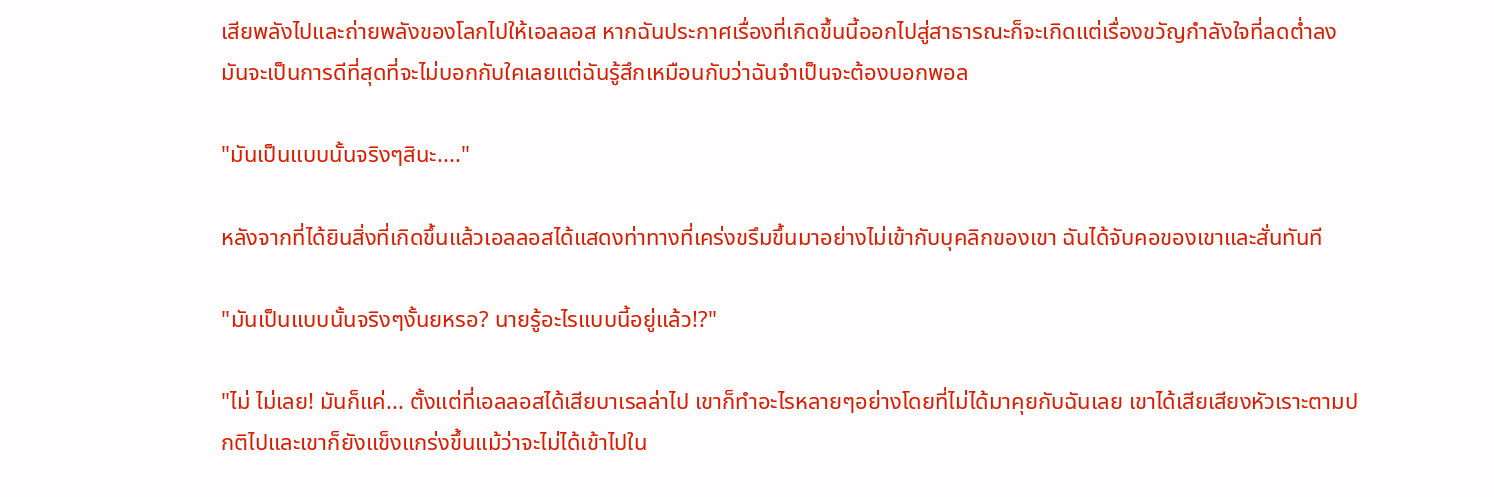เสียพลังไปและถ่ายพลังของโลกไปให้เอลลอส หากฉันประกาศเรื่องที่เกิดขึ้นนี้ออกไปสู่สาธารณะก็จะเกิดแต่เรื่องขวัญกำลังใจที่ลดต่ำลง มันจะเป็นการดีที่สุดที่จะไม่บอกกับใคเลยแต่ฉันรู้สึกเหมือนกับว่าฉันจำเป็นจะต้องบอกพอล

"มันเป็นแบบนั้นจริงๆสินะ...."

หลังจากที่ได้ยินสิ่งที่เกิดขึ้นแล้วเอลลอสได้แสดงท่าทางที่เคร่งขรึมขึ้นมาอย่างไม่เข้ากับบุคลิกของเขา ฉันได้จับคอของเขาและสั่นทันที

"มันเป็นแบบนั้นจริงๆงั้นยหรอ? นายรู้อะไรแบบนี้อยู่แล้ว!?"

"ไม่ ไม่เลย! มันก็แค่... ตั้งแต่ที่เอลลอสได้เสียบาเรลล่าไป เขาก็ทำอะไรหลายๆอย่างโดยที่ไม่ได้มาคุยกับฉันเลย เขาได้เสียเสียงหัวเราะตามปกติไปและเขาก็ยังแข็งแกร่งขึ้นแม้ว่าจะไม่ได้เข้าไปใน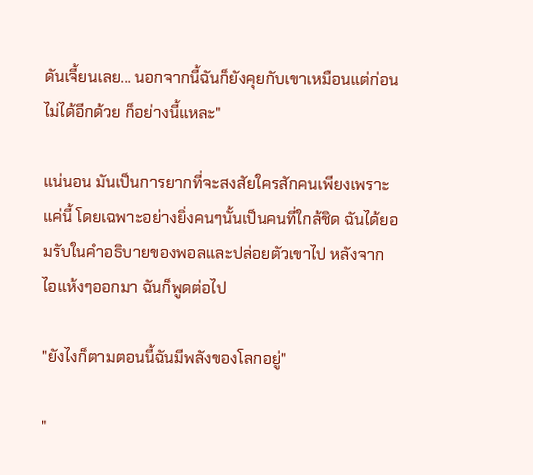ดันเจี้ยนเลย... นอกจากนี้ฉันก็ยังคุยกับเขาเหมือนแต่ก่อนไม่ได้อีกด้วย ก็อย่างนี้แหละ"

แน่นอน มันเป็นการยากที่จะสงสัยใครสักคนเพียงเพราะแค่นี้ โดยเฉพาะอย่างยิ่งคนๆนั้นเป็นคนที่ใกล้ชิด ฉันได้ยอมรับในคำอธิบายของพอลและปล่อยตัวเขาไป หลังจากไอแห้งๆออกมา ฉันก็พูดต่อไป

"ยังไงก็ตามตอนนี้ฉันมีพลังของโลกอยู่"

"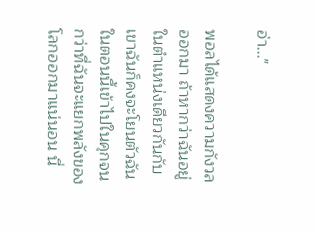อ่า..."

พอลได้แสดงความกังวลออกมา ถ้าหากว่าฉันอยู่ในตำแหน่งเดียวกันกับเขาฉันก็คงจะโยนตัวฉันในตอนนี้เข้าไปในคุกจนกว่าที่ฉันจะแยกพลังของโลกออกมาแน่นอน นี่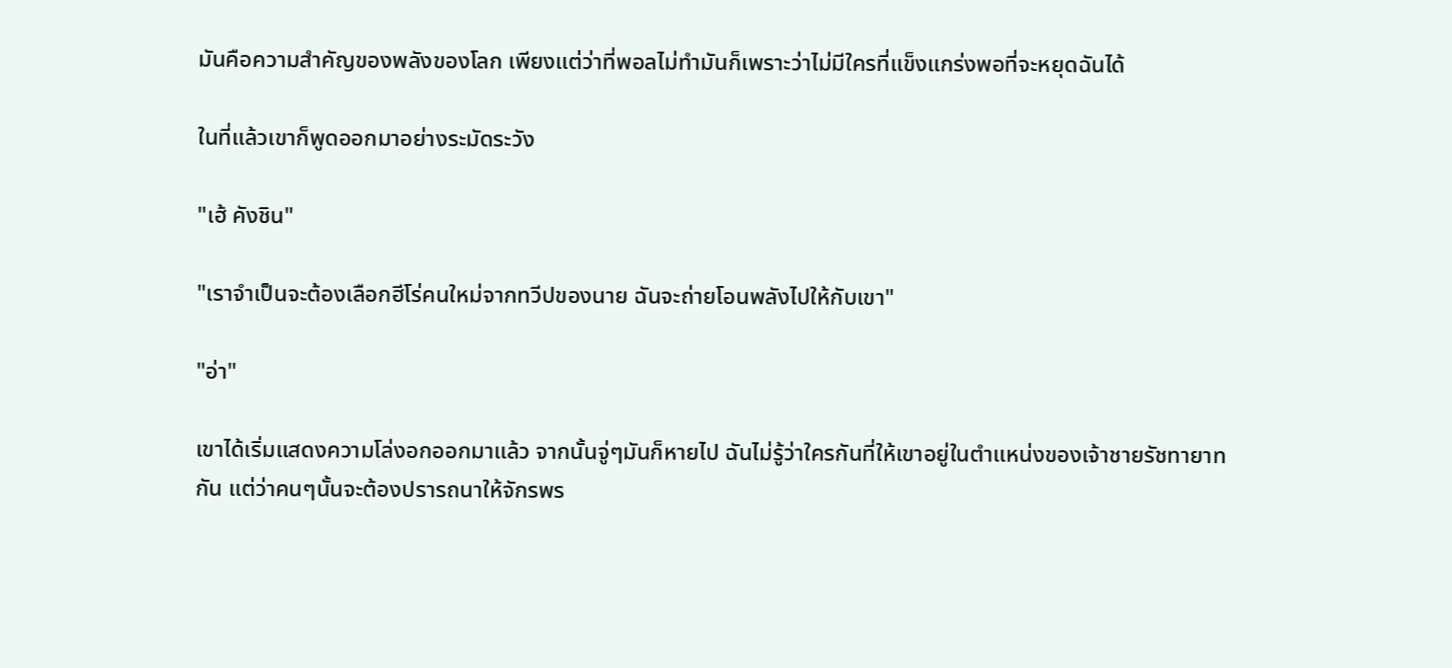มันคือความสำคัญของพลังของโลก เพียงแต่ว่าที่พอลไม่ทำมันก็เพราะว่าไม่มีใครที่แข็งแกร่งพอที่จะหยุดฉันได้

ในที่แล้วเขาก็พูดออกมาอย่างระมัดระวัง

"เฮ้ คังชิน"

"เราจำเป็นจะต้องเลือกฮีโร่คนใหม่จากทวีปของนาย ฉันจะถ่ายโอนพลังไปให้กับเขา"

"อ่า"

เขาได้เริ่มแสดงความโล่งอกออกมาแล้ว จากนั้นจู่ๆมันก็หายไป ฉันไม่รู้ว่าใครกันที่ให้เขาอยู่ในตำแหน่งของเจ้าชายรัชทายาทกัน แต่ว่าคนๆนั้นจะต้องปรารถนาให้จักรพร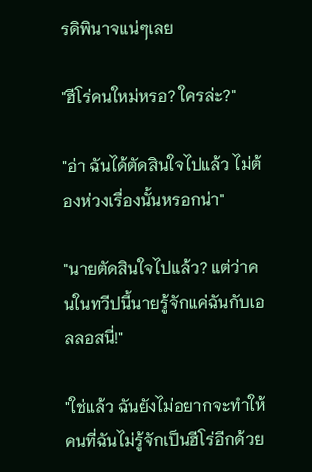รดิพินาจแน่ๆเลย

"ฮีโร่คนใหม่หรอ? ใครล่ะ?"

"อ่า ฉันได้ตัดสินใจไปแล้ว ไม่ต้องห่วงเรื่องนั้นหรอกน่า"

"นายตัดสินใจไปแล้ว? แต่ว่าคนในทวีปนี้นายรู้จักแค่ฉันกับเอลลอสนี่!"

"ใช่แล้ว ฉันยังไม่อยากจะทำให้คนที่ฉันไม่รู้จักเป็นฮีโร่อีกด้วย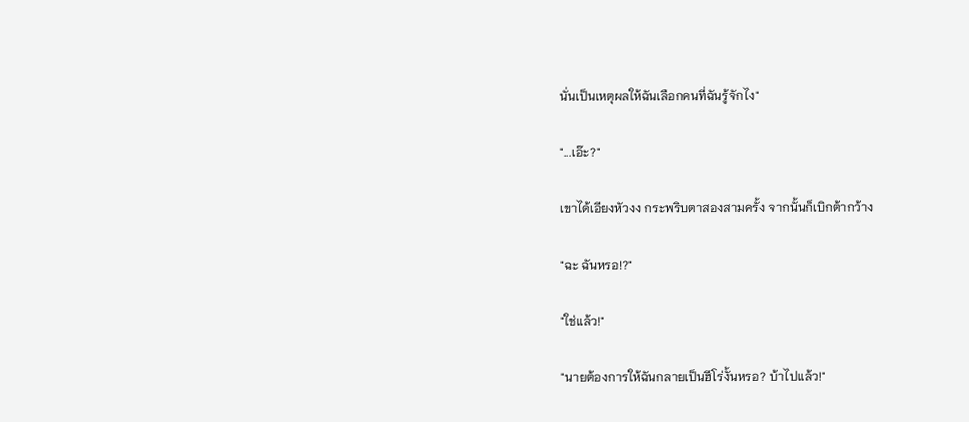นั่นเป็นเหตุผลให้ฉันเลือกคนที่ฉันรู้จักไง"

"...เอ๊ะ?"

เขาได้เอียงหัวงง กระพริบตาสองสามครั้ง จากนั้นก็เบิกต้ากว้าง

"ฉะ ฉันหรอ!?"

"ใช่แล้ว!"

"นายต้องการให้ฉันกลายเป็นฮีโร่งั้นหรอ? บ้าไปแล้ว!"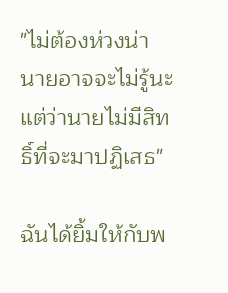"ไม่ต้องห่วงน่า นายอาจจะไม่รู้นะแต่ว่านายไม่มีสิทธิ์ที่จะมาปฏิเสธ"

ฉันได้ยิ้มให้กับพ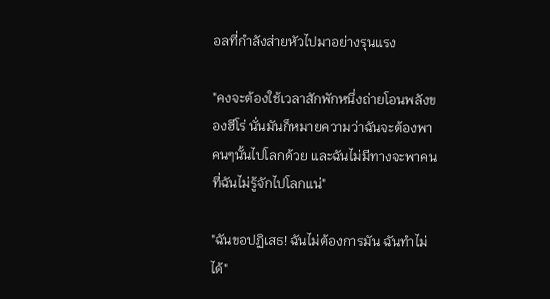อลที่กำลังส่ายหัวไปมาอย่างรุนแรง

"คงจะต้องใช้เวลาสักพักหนึ่งถ่ายโอนพลังของฮีโร่ นั่นมันก็หมายความว่าฉันจะต้องพาคนๆนั้นไปโลกด้วย และฉันไม่มีทางจะพาคนที่ฉันไม่รู้จักไปโลกแน่"

"ฉันขอปฏิเสธ! ฉันไม่ต้องการมัน ฉันทำไม่ได้"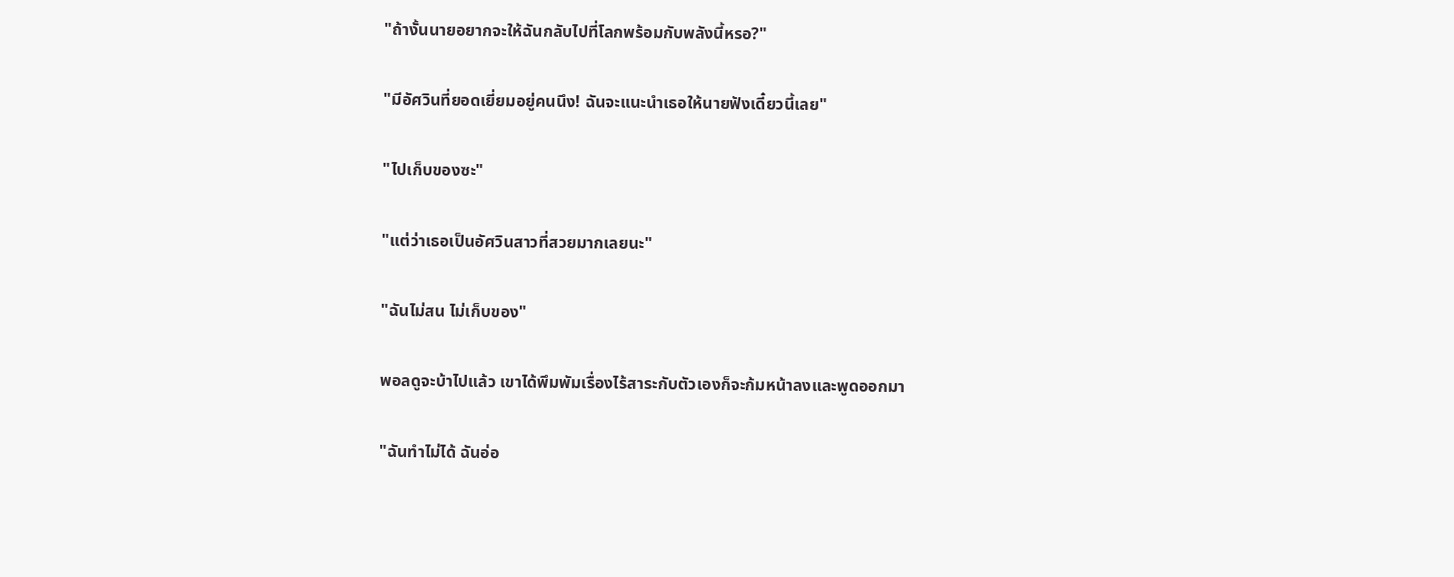"ถ้างั้นนายอยากจะให้ฉันกลับไปที่โลกพร้อมกับพลังนี้หรอ?"

"มีอัศวินที่ยอดเยี่ยมอยู่คนนึง! ฉันจะแนะนำเธอให้นายฟังเดี๋ยวนี้เลย"

"ไปเก็บของซะ"

"แต่ว่าเธอเป็นอัศวินสาวที่สวยมากเลยนะ"

"ฉันไม่สน ไม่เก็บของ"

พอลดูจะบ้าไปแล้ว เขาได้พึมพัมเรื่องไร้สาระกับตัวเองก็จะก้มหน้าลงและพูดออกมา

"ฉันทำไม่ได้ ฉันอ่อ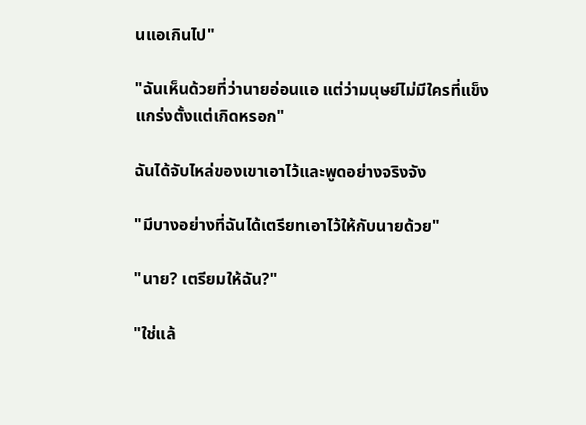นแอเกินไป"

"ฉันเห็นด้วยที่ว่านายอ่อนแอ แต่ว่ามนุษย์ไม่มีใครที่แข็งแกร่งตั้งแต่เกิดหรอก"

ฉันได้จับไหล่ของเขาเอาไว้และพูดอย่างจริงจัง

"มีบางอย่างที่ฉันได้เตรียทเอาไว้ให้กับนายด้วย"

"นาย? เตรียมให้ฉัน?"

"ใช่แล้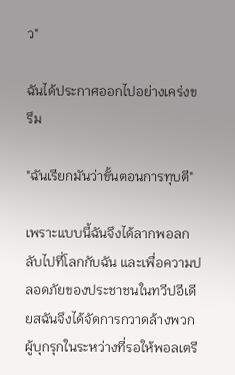ว"

ฉันได้ประกาศออกไปอย่างเคร่งขรึม

"ฉันเรียกมันว่าขั้นตอนการทุบตี"

เพราะแบบนี้ฉันจึงได้ลากพอลกลับไปที่โลกกับฉัน และเพื่อความปลอดภัยของประชาชนในทวีปอีเดียสฉันจึงได้จัดการกวาดล้างพวกผู้บุกรุกในระหว่างที่รอให้พอลเตรี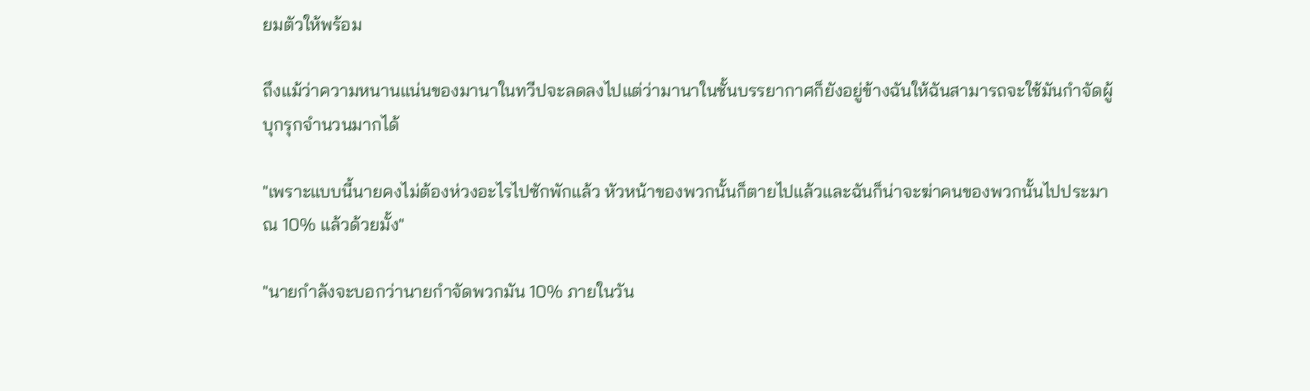ยมตัวให้พร้อม

ถึงแม้ว่าความหนานแน่นของมานาในทวีปจะลดลงไปแต่ว่ามานาในชั้นบรรยากาศก็ยังอยู่ข้างฉันให้ฉันสามารถจะใช้มันกำจัดผู้บุกรุกจำนวนมากได้

"เพราะแบบนี้นายคงไม่ต้องห่วงอะไรไปซักพักแล้ว หัวหน้าของพวกนั้นก็ตายไปแล้วและฉันก็น่าจะฆ่าคนของพวกนั้นไปประมาณ 10% แล้วด้วยมั้ง"

"นายกำลังจะบอกว่านายกำจัดพวกมัน 10% ภายในวัน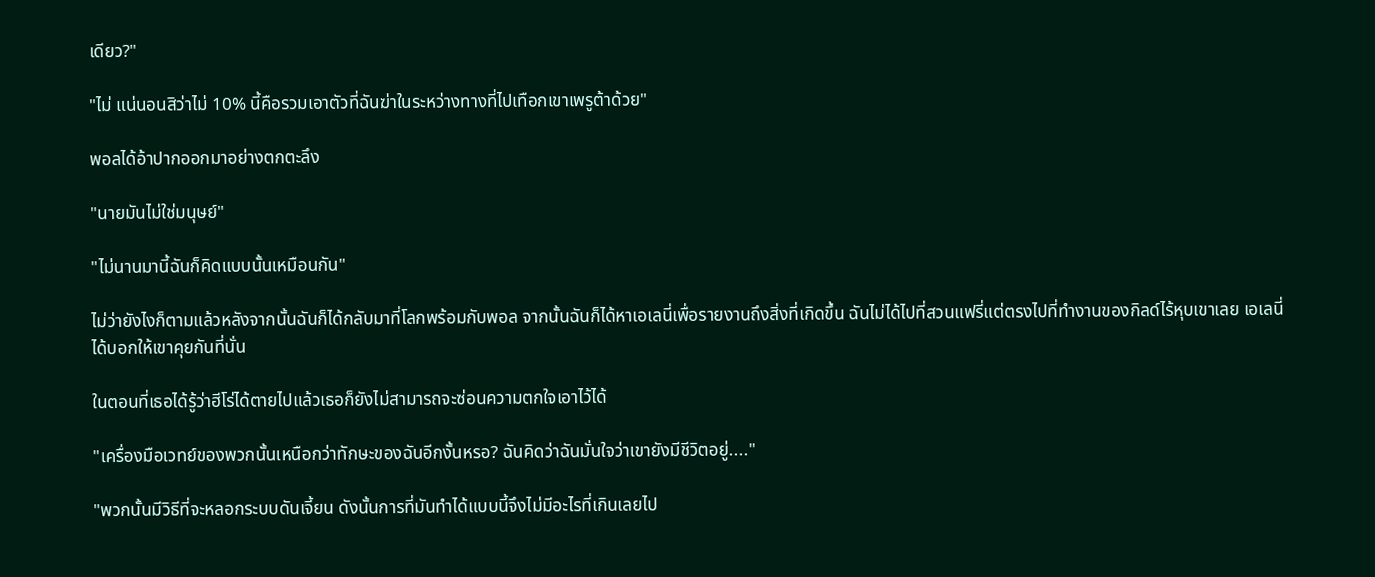เดียว?"

"ไม่ แน่นอนสิว่าไม่ 10% นี้คือรวมเอาตัวที่ฉันฆ่าในระหว่างทางที่ไปเทือกเขาเพรูต้าด้วย"

พอลได้อ้าปากออกมาอย่างตกตะลึง

"นายมันไม่ใช่มนุษย์"

"ไม่นานมานี้ฉันก็คิดแบบนั้นเหมือนกัน"

ไม่ว่ายังไงก็ตามแล้วหลังจากนั้นฉันก็ได้กลับมาที่โลกพร้อมกับพอล จากนั้นฉันก็ได้หาเอเลนี่เพื่อรายงานถึงสิ่งที่เกิดขึ้น ฉันไม่ได้ไปที่สวนแฟรี่แต่ตรงไปที่ทำงานของกิลด์ไร้หุบเขาเลย เอเลนี่ได้บอกให้เขาคุยกันที่นั่น

ในตอนที่เธอได้รู้ว่าฮีโร่ได้ตายไปแล้วเธอก็ยังไม่สามารถจะซ่อนความตกใจเอาไว้ได้

"เครื่องมือเวทย์ของพวกนั้นเหนือกว่าทักษะของฉันอีกงั้นหรอ? ฉันคิดว่าฉันมั่นใจว่าเขายังมีชีวิตอยู่...."

"พวกนั้นมีวิธีที่จะหลอกระบบดันเจี้ยน ดังนั้นการที่มันทำได้แบบนี้จึงไม่มีอะไรที่เกินเลยไป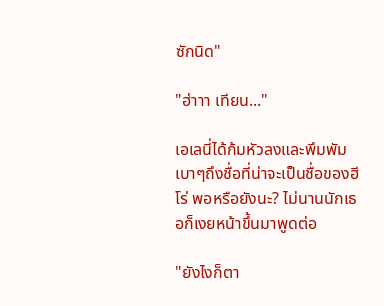ซักนิด"

"ฮ่าาา เทียน..."

เอเลนี่ได้ก้มหัวลงและพึมพัมเบาๆถึงชื่อที่น่าจะเป็นชื่อของฮีโร่ พอหรือยังนะ? ไม่นานนักเธอก็เงยหน้าขึ้นมาพูดต่อ

"ยังไงก็ตา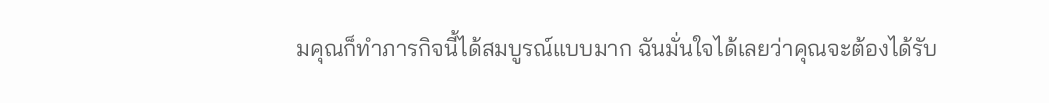มคุณก็ทำภารกิจนี้ได้สมบูรณ์แบบมาก ฉันมั่นใจได้เลยว่าคุณจะต้องได้รับ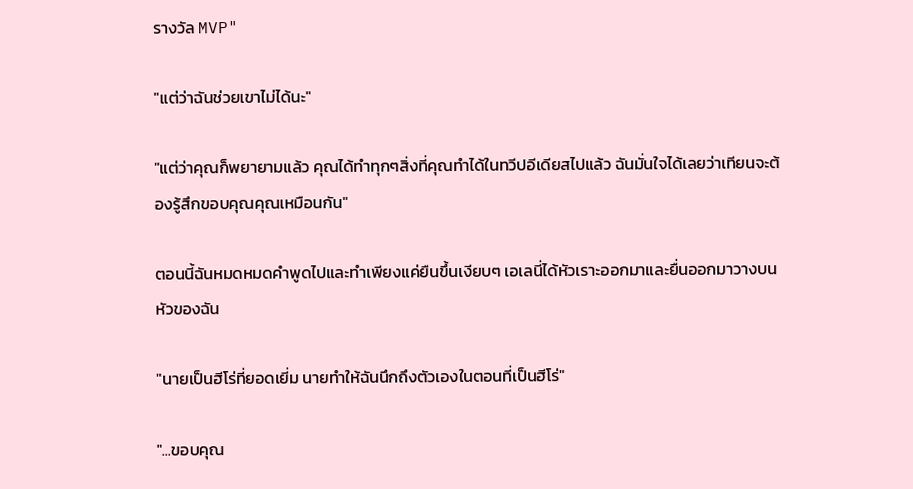รางวัล MVP"

"แต่ว่าฉันช่วยเขาไม่ได้นะ"

"แต่ว่าคุณก็พยายามแล้ว คุณได้ทำทุกๆสิ่งที่คุณทำได้ในทวีปอีเดียสไปแล้ว ฉันมั่นใจได้เลยว่าเทียนจะต้องรู้สึกขอบคุณคุณเหมือนกัน"

ตอนนี้ฉันหมดหมดคำพูดไปและทำเพียงแค่ยืนขึ้นเงียบๆ เอเลนี่ได้หัวเราะออกมาและยื่นออกมาวางบนหัวของฉัน

"นายเป็นฮีโร่ที่ยอดเยี่ม นายทำให้ฉันนึกถึงตัวเองในตอนที่เป็นฮีโร่"

"...ขอบคุณ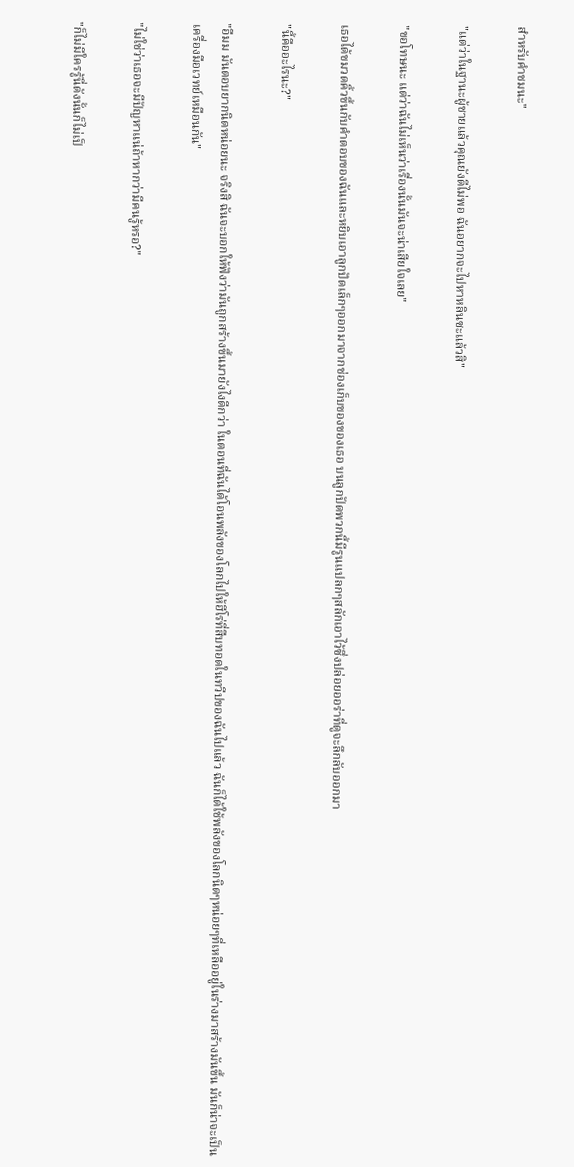สำหรับคำชมนะ"

"แต่ว่าในฐานะผู้ชายแล้วคุณยังดีไม่พอ ฉันอยากจะไปหาหลินซะแล้วสิ"

"ขอโทษนะ แต่ว่าฉันไม่เห็นว่าเรื่องนั้นมันจะน่าเสียใจเลย"

เธอได้ขมวดคิ้วขึ้นกับคำตอบของฉันและหยิบเอาลูกปัดเล็กๆออกมาจากช่องเก็บของของเธอ บนลูกปัดพวกนี้มีรูนแปลกๆสลักเอาไว้ซึ่งปล่อยออร่าที่ดูจะลึกลับออกมา

"นี้คืออะไรนะ?"

"อืมม มันตอบยากนิดหน่อยนะ จริงสิ ฉันจะบอกให้ฟังว่ามันถูกสร้างขึ้นมายังไงดีกว่า ในตอนที่ฉันได้โอนพลังของโลกไปให้ฮีโร่ที่สืบทอดในทวีปของฉันไปแล้ว ฉันก็ได้ใช้พลังของโลกนิดๆหน่อยๆที่เหลืออยู่ในร่างมาสร้างมันขึ้น มันก็น่าจะเป็นเครื่องมือเวทย์เหมือนกัน"

"ไม่ใช่ว่าเธอจะมีปัญหาแน่ถ้าหากว่ามีคนรู้หรอ?"

"ก็ไม่มีใครรู้นี่ดังนั้นก็ไม่เป็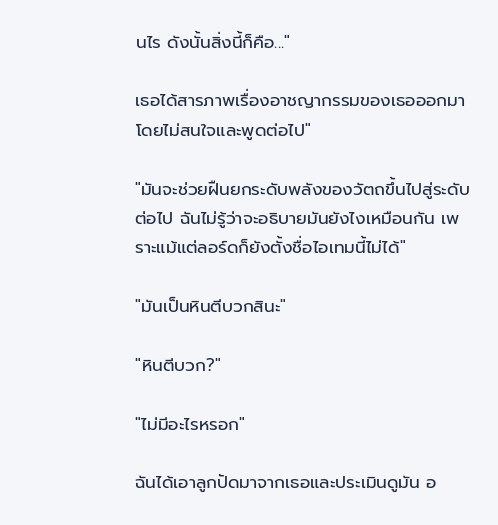นไร ดังนั้นสิ่งนี้ก็คือ..."

เธอได้สารภาพเรื่องอาชญากรรมของเธอออกมาโดยไม่สนใจและพูดต่อไป"

"มันจะช่วยฝืนยกระดับพลังของวัตถขึ้นไปสู่ระดับต่อไป ฉันไม่รู้ว่าจะอธิบายมันยังไงเหมือนกัน เพราะแม้แต่ลอร์ดก็ยังตั้งชื่อไอเทมนี้ไม่ได้"

"มันเป็นหินตีบวกสินะ"

"หินตีบวก?"

"ไม่มีอะไรหรอก"

ฉันได้เอาลูกปัดมาจากเธอและประเมินดูมัน อ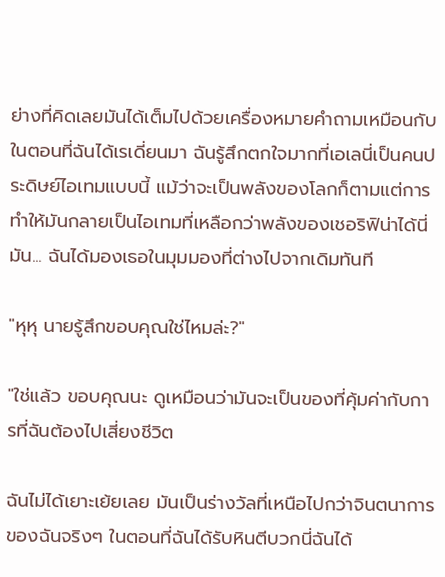ย่างที่คิดเลยมันได้เต็มไปด้วยเครื่องหมายคำถามเหมือนกับในตอนที่ฉันได้เรเดี่ยนมา ฉันรู้สึกตกใจมากที่เอเลนี่เป็นคนประดิษย์ไอเทมแบบนี้ แม้ว่าจะเป็นพลังของโลกก็ตามแต่การทำให้มันกลายเป็นไอเทมที่เหลือกว่าพลังของเชอริฟิน่าได้นี่มัน... ฉันได้มองเธอในมุมมองที่ต่างไปจากเดิมทันที

"หุหุ นายรู้สึกขอบคุณใช่ไหมล่ะ?"

"ใช่แล้ว ขอบคุณนะ ดูเหมือนว่ามันจะเป็นของที่คุ้มค่ากับการที่ฉันต้องไปเสี่ยงชีวิต

ฉันไม่ได้เยาะเย้ยเลย มันเป็นร่างวัลที่เหนือไปกว่าจินตนาการของฉันจริงๆ ในตอนที่ฉันได้รับหินตีบวกนี่ฉันได้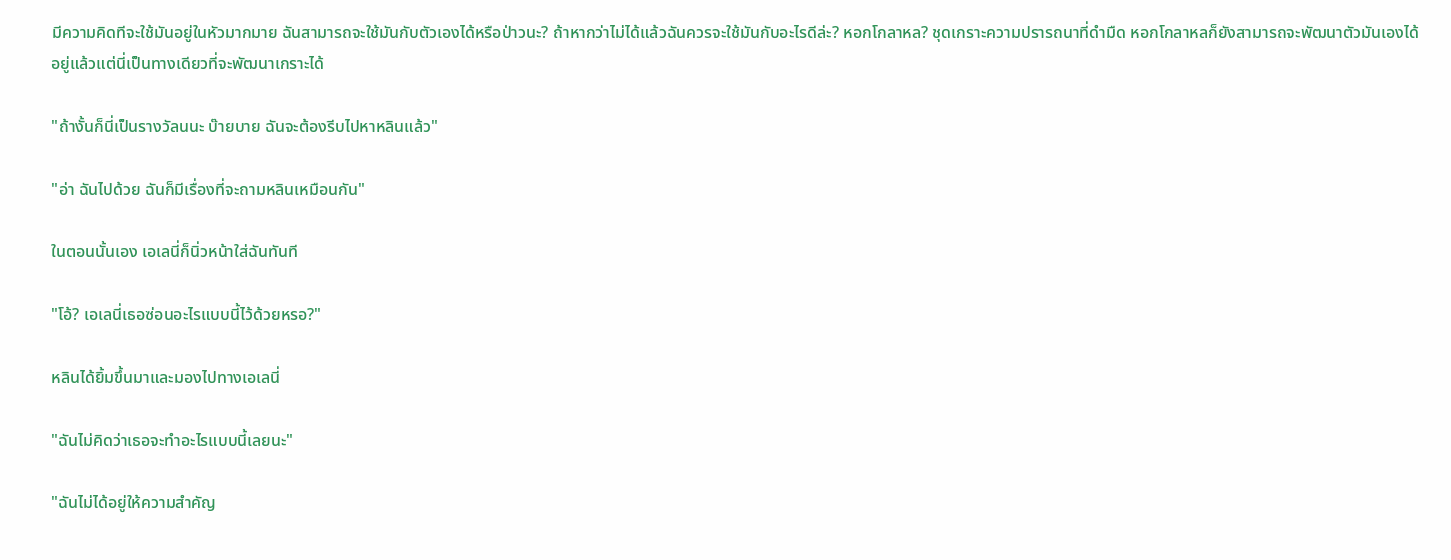มีความคิดทีจะใช้มันอยู่ในหัวมากมาย ฉันสามารถจะใช้มันกับตัวเองได้หรือป่าวนะ? ถ้าหากว่าไม่ได้แล้วฉันควรจะใช้มันกับอะไรดีล่ะ? หอกโกลาหล? ชุดเกราะความปรารถนาที่ดำมืด หอกโกลาหลก็ยังสามารถจะพัฒนาตัวมันเองได้อยู่แล้วแต่นี่เป็นทางเดียวที่จะพัฒนาเกราะได้

"ถ้างั้นก็นี่เป็นรางวัลนนะ บ๊ายบาย ฉันจะต้องรีบไปหาหลินแล้ว"

"อ่า ฉันไปด้วย ฉันก็มีเรื่องที่จะถามหลินเหมือนกัน"

ในตอนนั้นเอง เอเลนี่ก็นิ่วหน้าใส่ฉันทันที

"โอ้? เอเลนี่เธอซ่อนอะไรแบบนี้ไว้ด้วยหรอ?"

หลินได้ยิ้มขึ้นมาและมองไปทางเอเลนี่

"ฉันไม่คิดว่าเธอจะทำอะไรแบบนี้เลยนะ"

"ฉันไม่ได้อยู่ให้ความสำคัญ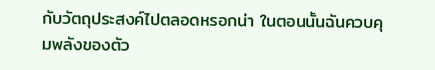กับวัตถุประสงค์ไปตลอดหรอกน่า ในตอนนั้นฉันควบคุมพลังของตัว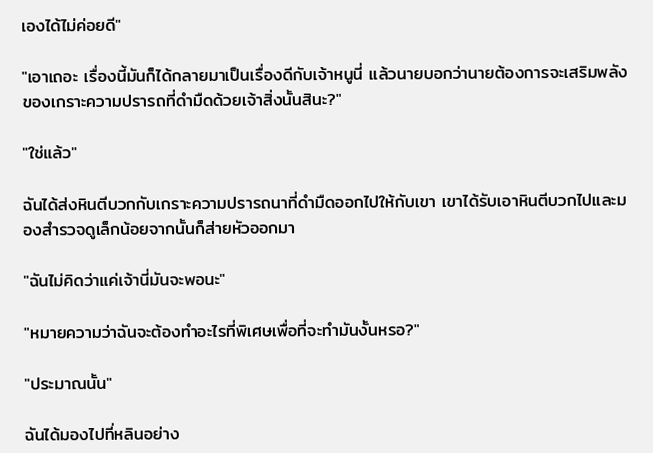เองได้ไม่ค่อยดี"

"เอาเถอะ เรื่องนี้มันก็ได้กลายมาเป็นเรื่องดีกับเจ้าหนูนี่ แล้วนายบอกว่านายต้องการจะเสริมพลังของเกราะความปรารถที่ดำมืดด้วยเจ้าสิ่งนั้นสินะ?"

"ใช่แล้ว"

ฉันได้ส่งหินตีบวกกับเกราะความปรารถนาที่ดำมืดออกไปให้กับเขา เขาได้รับเอาหินตีบวกไปและมองสำรวจดูเล็กน้อยจากนั้นก็ส่ายหัวออกมา

"ฉันไม่คิดว่าแค่เจ้านี่มันจะพอนะ"

"หมายความว่าฉันจะต้องทำอะไรที่พิเศษเพื่อที่จะทำมันงั้นหรอ?"

"ประมาณนั้น"

ฉันได้มองไปที่หลินอย่าง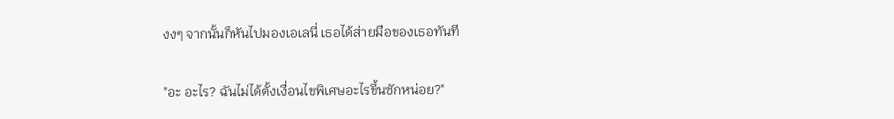งงๆ จากนั้นก็หันไปมองเอเลนี่ เธอได้ส่ายมือของเธอทันที

"อะ อะไร? ฉันไม่ได้ตั้งเงื่อนไขพิเศษอะไรขึ้นซักหน่อย?"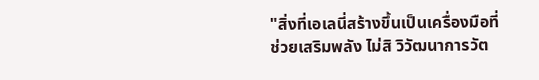"สิ่งที่เอเลนี่สร้างขึ้นเป็นเครื่องมือที่ช่วยเสริมพลัง ไม่สิ วิวัฒนาการวัต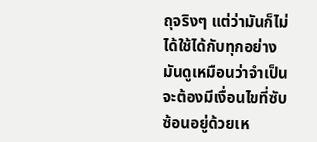ถุจริงๆ แต่ว่ามันก็ไม่ได้ใช้ได้กับทุกอย่าง มันดูเหมือนว่าจำเป็นจะต้องมีเงื่อนไขที่ซับซ้อนอยู่ด้วยเห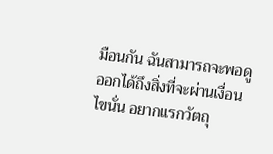มือนกัน ฉันสามารถจะพอดูออกได้ถึงสิ่งที่จะผ่านเงื่อนไขนั่น อยากแรกวัตถุ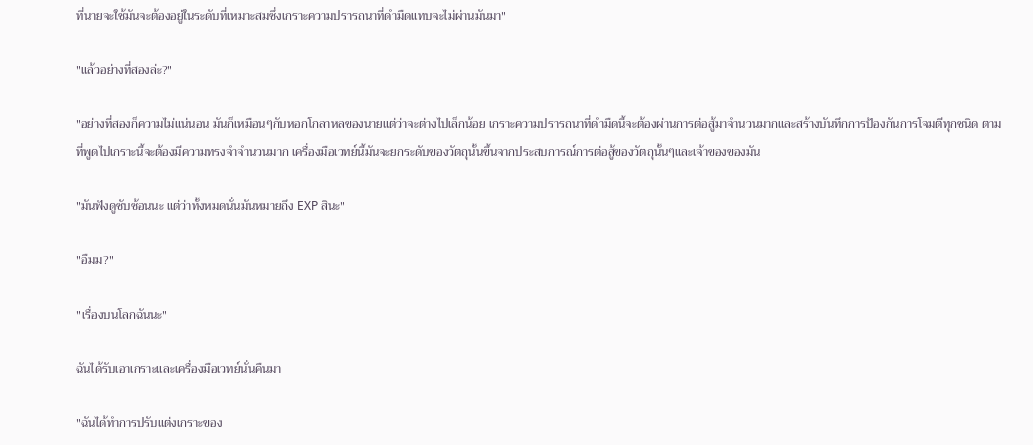ที่นายจะใช้มันจะต้องอยู่ในระดับที่เหมาะสมซึ่งเกราะความปรารถนาที่ดำมืดแทบจะไม่ผ่านมันมา"

"แล้วอย่างที่สองล่ะ?"

"อย่างที่สองก็ความไม่แน่นอน มันก็เหมือนๆกับหอกโกลาหลของนายแต่ว่าจะต่างไปเล็กน้อย เกราะความปรารถนาที่ดำมืดนี้จะต้องผ่านการต่อสู้มาจำนวนมากและสร้างบันทึกการป้องกันการโจมตีทุกชนิด ตามที่พูดไปเกราะนี้จะต้องมีความทรงจำจำนวนมาก เครื่องมือเวทย์นี้มันจะยกระดับของวัตถุนั้นขึ้นจากประสบการณ์การต่อสู้ของวัตถุนั้นๆและเจ้าของของมัน

"มันฟังดูซับซ้อนนะ แต่ว่าทั้งหมดนั่นมันหมายถึง EXP สินะ"

"อืมม?"

"เรื่องบนโลกฉันนะ"

ฉันได้รับเอาเกราะและเครื่องมือเวทย์นั่นคืนมา

"ฉันได้ทำการปรับแต่งเกราะของ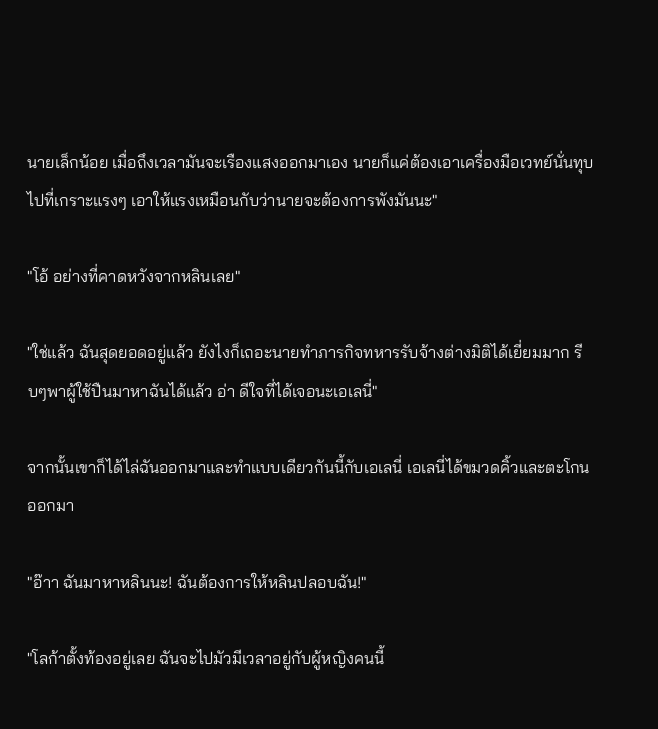นายเล็กน้อย เมื่อถึงเวลามันจะเรืองแสงออกมาเอง นายก็แค่ต้องเอาเครื่องมือเวทย์นั่นทุบไปที่เกราะแรงๆ เอาให้แรงเหมือนกับว่านายจะต้องการพังมันนะ"

"โอ้ อย่างที่คาดหวังจากหลินเลย"

"ใช่แล้ว ฉันสุดยอดอยู่แล้ว ยังไงก็เถอะนายทำภารกิจทหารรับจ้างต่างมิติได้เยี่ยมมาก รีบๆพาผู้ใช้ปืนมาหาฉันได้แล้ว อ่า ดีใจที่ได้เจอนะเอเลนี่"

จากนั้นเขาก็ได้ไล่ฉันออกมาและทำแบบเดียวกันนี้กับเอเลนี่ เอเลนี่ได้ขมวดคิ้วและตะโกนออกมา

"อ๊าา ฉันมาหาหลินนะ! ฉันต้องการให้หลินปลอบฉัน!"

"โลก้าตั้งท้องอยู่เลย ฉันจะไปมัวมีเวลาอยู่กับผู้หญิงคนนี้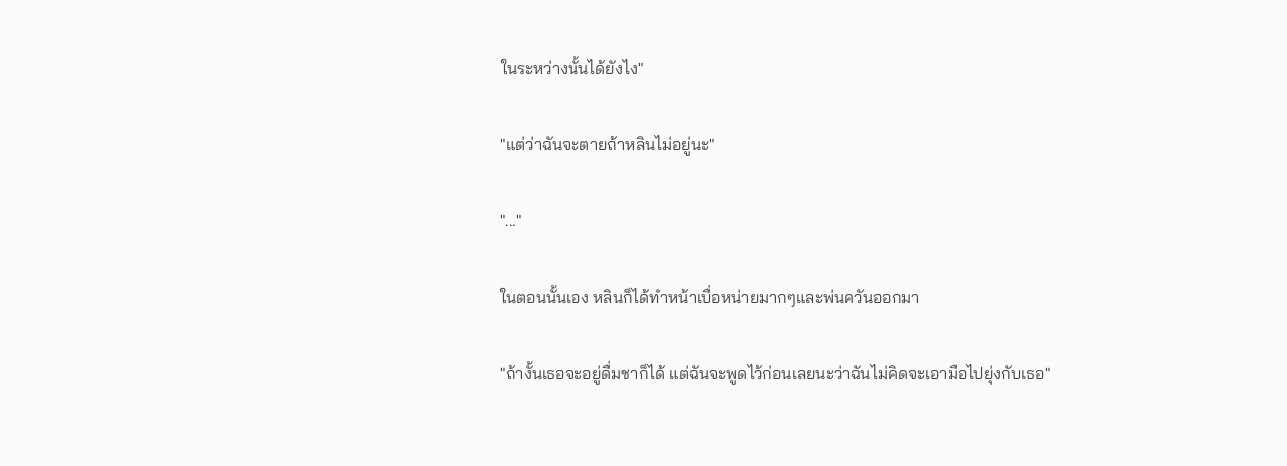ในระหว่างนั้นได้ยังไง"

"แต่ว่าฉันจะตายถ้าหลินไม่อยู่นะ"

"..."

ในตอนนั้นเอง หลินก็ได้ทำหน้าเบื่อหน่ายมากๆและพ่นควันออกมา

"ถ้างั้นเธอจะอยู่ดื่มชาก็ได้ แต่ฉันจะพูดไว้ก่อนเลยนะว่าฉันไม่คิดจะเอามือไปยุ่งกับเธอ"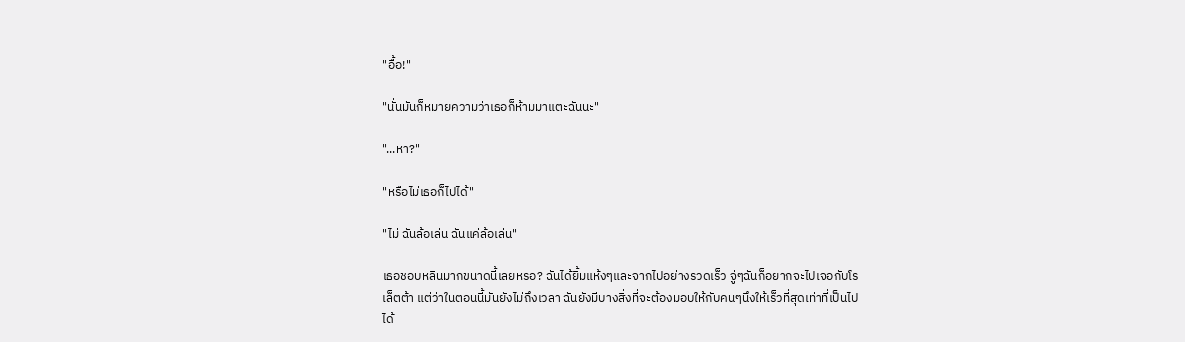"อื้อ!"

"นั่นมันก็หมายความว่าเธอก็ห้ามมาแตะฉันนะ"

"...หา?"

"หรือไม่เธอก็ไปได้"

"ไม่ ฉันล้อเล่น ฉันแค่ล้อเล่น"

เธอชอบหลินมากขนาดนี้เลยหรอ? ฉันได้ยิ้มแห้งๆและจากไปอย่างรวดเร็ว จู่ๆฉันก็อยากจะไปเจอกับโรเล็ตต้า แต่ว่าในตอนนี้มันยังไม่ถึงเวลา ฉันยังมีบางสิ่งที่จะต้องมอบให้กับคนๆนึงให้เร็วที่สุดเท่าที่เป็นไปได้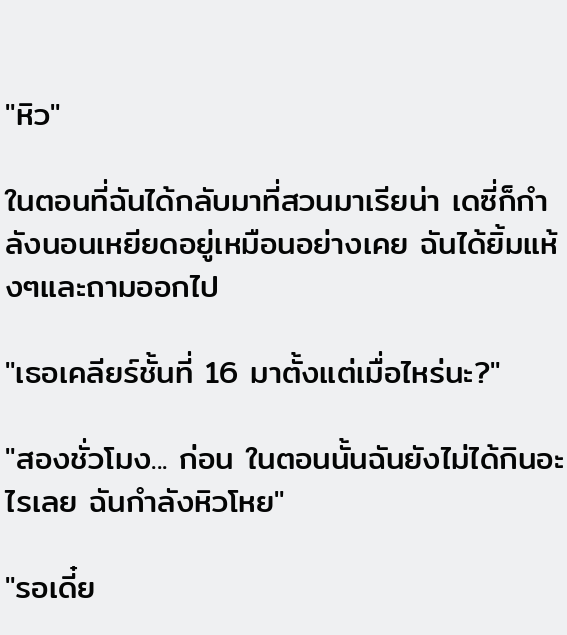"หิว"

ในตอนที่ฉันได้กลับมาที่สวนมาเรียน่า เดซี่ก็กำลังนอนเหยียดอยู่เหมือนอย่างเคย ฉันได้ยิ้มแห้งๆและถามออกไป

"เธอเคลียร์ชั้นที่ 16 มาตั้งแต่เมื่อไหร่นะ?"

"สองชั่วโมง... ก่อน ในตอนนั้นฉันยังไม่ได้กินอะไรเลย ฉันกำลังหิวโหย"

"รอเดี๋ย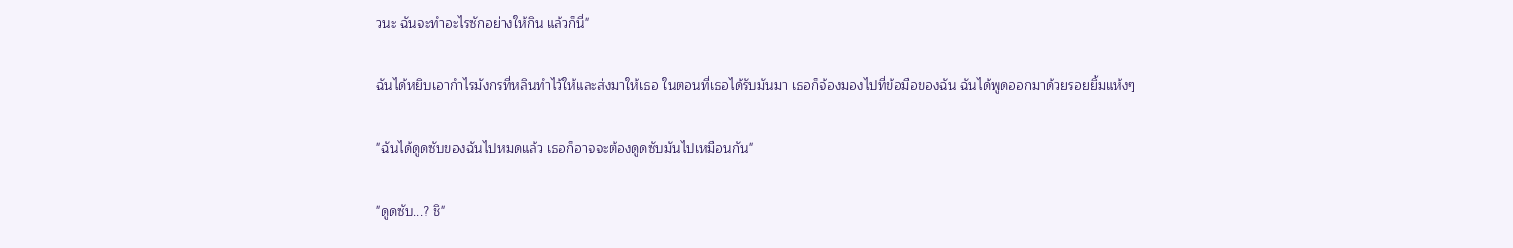วนะ ฉันจะทำอะไรซักอย่างให้กิน แล้วก็นี่"

ฉันได้หยิบเอากำไรมังกรที่หลินทำไว้ให้และส่งมาให้เธอ ในตอนที่เธอได้รับมันมา เธอก็จ้องมองไปที่ข้อมือของฉัน ฉันได้พูดออกมาด้วยรอยยิ้มแห้งๆ

"ฉันได้ดูดซับของฉันไปหมดแล้ว เธอก็อาจจะต้องดูดซับมันไปเหมือนกัน"

"ดูดซับ...? ชิ"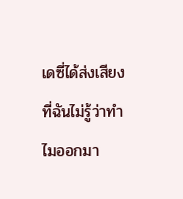เดซี่ได้ส่งเสียงที่ฉันไม่รู้ว่าทำไมออกมา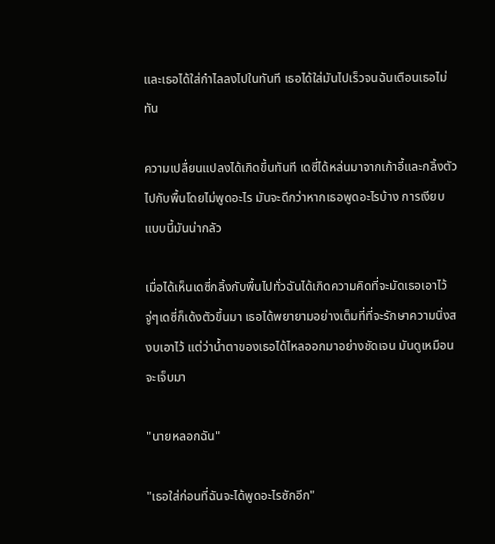และเธอได้ใส่กำไลลงไปในทันที เธอได้ใส่มันไปเร็วจนฉันเตือนเธอไม่ทัน

ความเปลื่ยนแปลงได้เกิดขึ้นทันที เดซี่ได้หล่นมาจากเก้าอี้และกลิ้งตัวไปกับพื้นโดยไม่พูดอะไร มันจะดีกว่าหากเธอพูดอะไรบ้าง การเงียบแบบนี้มันน่ากลัว

เมื่อได้เห็นเดซี่กลิ้งกับพื้นไปทั่วฉันได้เกิดความคิดที่จะมัดเธอเอาไว้ จู่ๆเดซี่ก็เด้งตัวขึ้นมา เธอได้พยายามอย่างเต็มที่ที่จะรักษาความนิ่งสงบเอาไว้ แต่ว่าน้ำตาของเธอได้ไหลออกมาอย่างชัดเจน มันดูเหมือนจะเจ็บมา

"นายหลอกฉัน"

"เธอใส่ก่อนที่ฉันจะได้พูดอะไรซักอีก"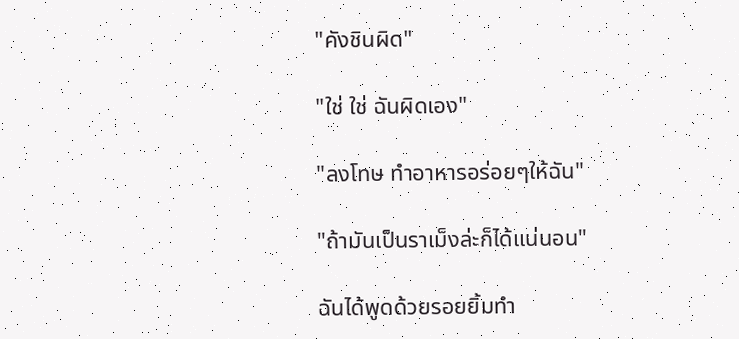"คังชินผิด"

"ใช่ ใช่ ฉันผิดเอง"

"ลงโทษ ทำอาหารอร่อยๆให้ฉัน"

"ถ้ามันเป็นราเม็งล่ะก็ได้แน่นอน"

ฉันได้พูดด้วยรอยยิ้มทำ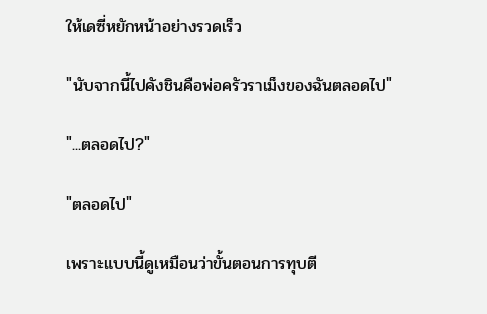ให้เดซี่หยักหน้าอย่างรวดเร็ว

"นับจากนี้ไปคังชินคือพ่อครัวราเม็งของฉันตลอดไป"

"...ตลอดไป?"

"ตลอดไป"

เพราะแบบนี้ดูเหมือนว่าขั้นตอนการทุบตี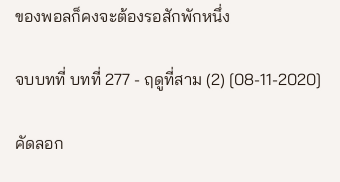ของพอลก็คงจะต้องรอสักพักหนึ่ง

จบบทที่ บทที่ 277 - ฤดูที่สาม (2) [08-11-2020]

คัดลอก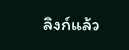ลิงก์แล้ว